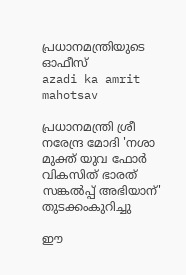പ്രധാനമന്ത്രിയുടെ ഓഫീസ്‌
azadi ka amrit mahotsav

പ്രധാനമന്ത്രി ശ്രീ നരേന്ദ്ര മോദി 'നശാ മുക്ത് യുവ ഫോർ വികസിത് ഭാരത് സങ്കൽപ്പ് അഭിയാന്' തുടക്കംകുറിച്ചു

ഈ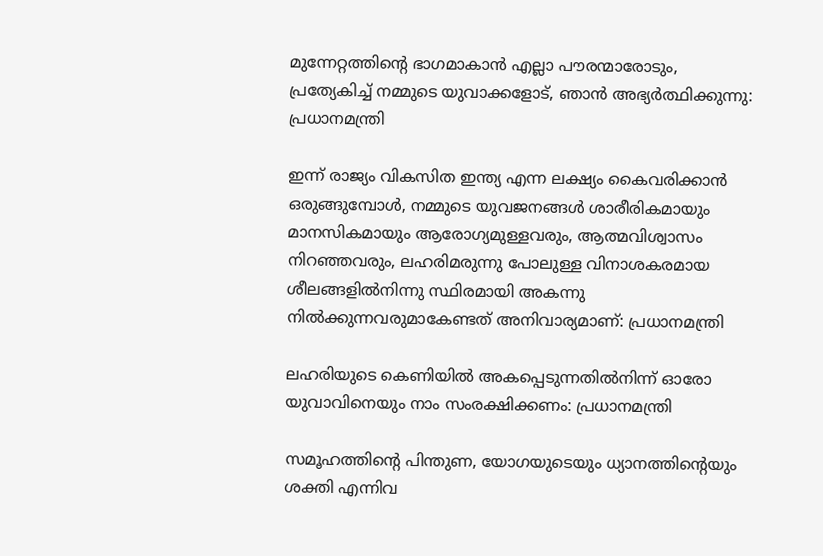മുന്നേറ്റത്തിന്റെ ഭാഗമാകാൻ എല്ലാ പൗരന്മാരോടും, പ്രത്യേകിച്ച് നമ്മുടെ യുവാക്കളോട്, ഞാൻ അഭ്യർത്ഥിക്കുന്നു: പ്രധാനമന്ത്രി

ഇന്ന് രാജ്യം വികസിത ഇന്ത്യ എന്ന ലക്ഷ്യം കൈവരിക്കാൻ ഒരുങ്ങുമ്പോൾ, നമ്മുടെ യുവജനങ്ങൾ ശാരീരികമായും മാനസികമായും ആരോഗ്യമുള്ളവരും, ആത്മവിശ്വാസം നിറഞ്ഞവരും, ലഹരിമരുന്നു പോലുള്ള വിനാശകരമായ ശീലങ്ങളിൽനിന്നു സ്ഥിരമായി അകന്നു നിൽക്കുന്നവരുമാകേണ്ടത് അ‌നിവാര്യമാണ്: പ്രധാനമന്ത്രി

ലഹരിയുടെ കെണിയിൽ അകപ്പെടുന്നതിൽനിന്ന് ഓരോ യുവാവിനെയും നാം സംരക്ഷിക്കണം: പ്രധാനമന്ത്രി

സമൂഹത്തിന്റെ പിന്തുണ, യോഗയുടെയും ധ്യാനത്തിന്റെയും ശക്തി എന്നിവ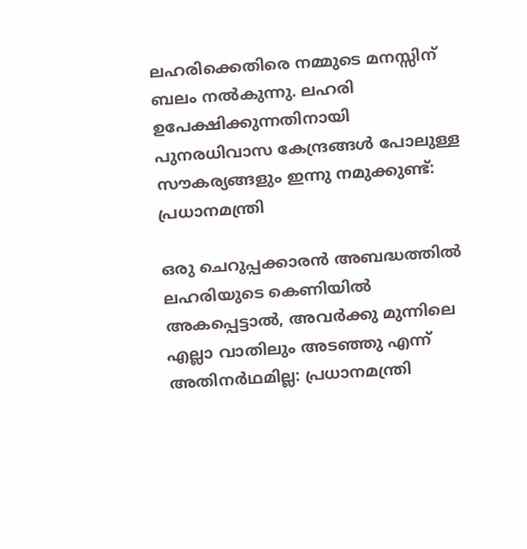ലഹരിക്കെതിരെ നമ്മുടെ മനസ്സിന് ബലം നൽകുന്നു. ലഹരി ഉപേക്ഷിക്കുന്നതിനായി പുനരധിവാസ കേന്ദ്രങ്ങൾ പോലുള്ള സൗകര്യങ്ങളും ഇന്നു നമുക്കുണ്ട്: പ്രധാനമന്ത്രി

ഒരു ചെറുപ്പക്കാരൻ അബദ്ധത്തിൽ ലഹരിയുടെ കെണിയിൽ അകപ്പെട്ടാൽ, അവർക്കു മുന്നിലെ എല്ലാ വാതിലും അടഞ്ഞു എന്ന് അതിനർഥമില്ല: പ്രധാനമന്ത്രി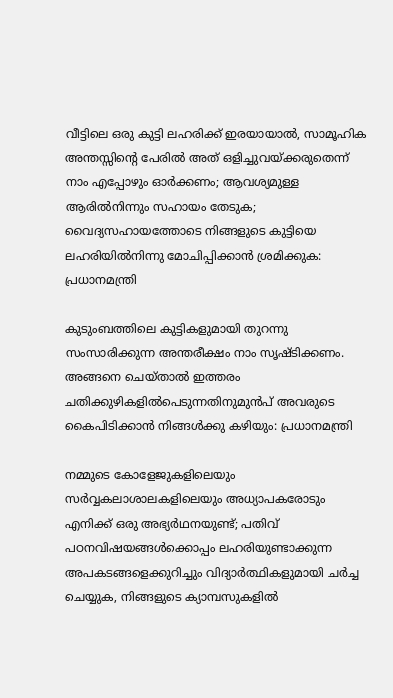വീട്ടിലെ ഒരു കുട്ടി ലഹരിക്ക് ഇരയായാൽ, സാമൂഹിക അന്തസ്സിന്റെ പേരിൽ അത് ഒളിച്ചുവയ്ക്കരുതെന്ന് നാം എപ്പോഴും ഓർക്കണം; ആവശ്യമുള്ള ആരിൽനിന്നും സഹായം തേടുക; വൈദ്യസഹായത്തോടെ നിങ്ങളുടെ കുട്ടിയെ ലഹരിയിൽനിന്നു മോചിപ്പിക്കാൻ ശ്രമിക്കുക: പ്രധാനമന്ത്രി

കുടുംബത്തിലെ കുട്ടികളുമായി തുറന്നു സംസാരിക്കുന്ന അന്തരീക്ഷം നാം സൃഷ്‌ടിക്കണം. അങ്ങനെ ചെയ്താൽ ഇത്തരം ചതിക്കുഴികളിൽപെടുന്നതിനുമുൻപ് അ‌വരുടെ കൈപിടിക്കാൻ നിങ്ങൾക്കു കഴിയും: പ്രധാനമന്ത്രി

നമ്മുടെ കോളേജുകളിലെയും സർവ്വകലാശാലകളിലെയും അധ്യാപകരോടും എനിക്ക് ഒരു അഭ്യർഥനയുണ്ട്; പതിവ് പഠനവിഷയങ്ങൾക്കൊപ്പം ലഹരിയുണ്ടാക്കുന്ന അപകടങ്ങളെക്കുറിച്ചും വിദ്യാർത്ഥികളുമായി ചർച്ച ചെയ്യുക, നിങ്ങളുടെ ക്യാമ്പസുകളിൽ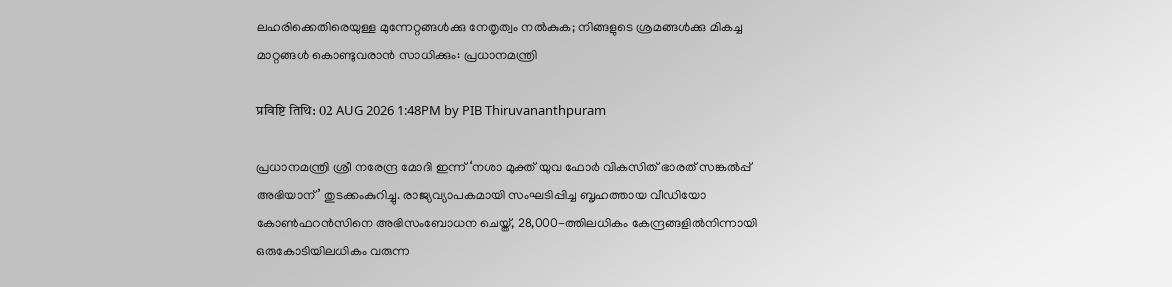ലഹരിക്കെതിരെയുള്ള മുന്നേറ്റങ്ങൾക്കു നേതൃത്വം നൽകുക; നിങ്ങളുടെ ശ്രമങ്ങൾക്കു മികച്ച മാറ്റങ്ങൾ കൊണ്ടുവരാൻ സാധിക്കും: പ്രധാനമന്ത്രി

प्रविष्टि तिथि: 02 AUG 2026 1:48PM by PIB Thiruvananthpuram

പ്രധാനമന്ത്രി ശ്രീ നരേന്ദ്ര മോദി ഇന്ന് ‘നശാ മുക്ത് യുവ ഫോർ വികസിത് ഭാരത് സങ്കൽപ്പ് അഭിയാന്’ തുടക്കംകുറിച്ചു. രാജ്യവ്യാപകമായി സംഘടിപ്പിച്ച ബൃഹത്തായ വീഡിയോ കോൺഫറൻസിനെ അഭിസംബോധന ചെയ്ത്, 28,000-ത്തിലധികം കേന്ദ്രങ്ങളിൽനിന്നായി ഒരുകോടിയിലധികം വരുന്ന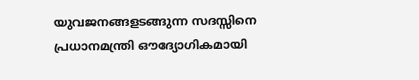യുവജനങ്ങളടങ്ങുന്ന സദസ്സിനെ പ്രധാനമന്ത്രി ഔദ്യോഗികമായി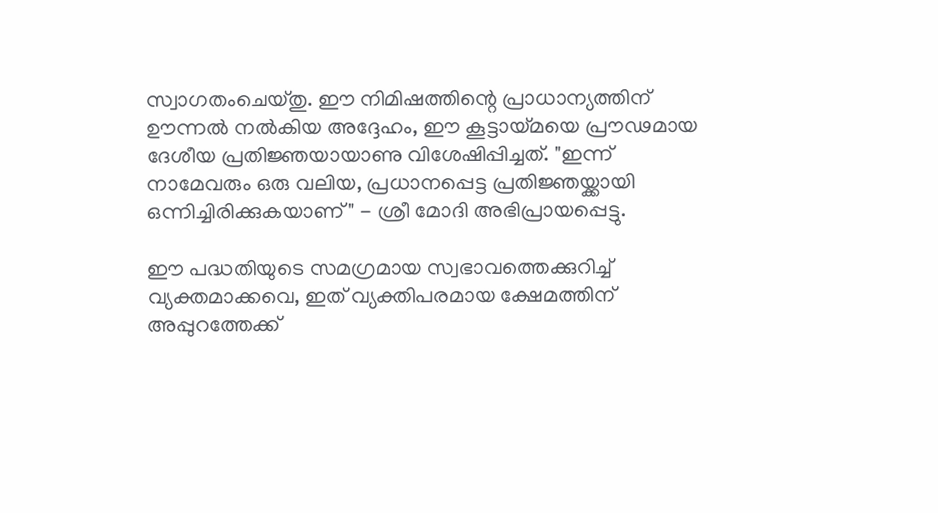സ്വാഗതംചെയ്തു. ഈ നിമിഷത്തിന്റെ പ്രാധാന്യത്തിന് ഊന്നൽ നൽകിയ അദ്ദേഹം, ഈ കൂട്ടായ്മയെ പ്രൗഢമായ ദേശീയ പ്രതിജ്ഞയായാണു വിശേഷിപ്പിച്ചത്. "ഇന്ന് നാമേവരും ഒരു വലിയ, പ്രധാനപ്പെട്ട പ്രതിജ്ഞയ്ക്കായി ഒന്നിച്ചിരിക്കുകയാണ്" - ശ്രീ മോദി അഭിപ്രായപ്പെട്ടു.

ഈ പദ്ധതിയുടെ സമഗ്രമായ സ്വഭാവത്തെക്കുറിച്ച് വ്യക്തമാക്കവെ, ഇത് വ്യക്തിപരമായ ക്ഷേമത്തിന് അപ്പുറത്തേക്ക്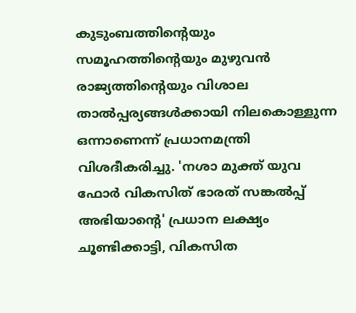കുടുംബത്തിന്റെയും സമൂഹത്തിന്റെയും മുഴുവൻ രാജ്യത്തിന്റെയും വിശാല താൽപ്പര്യങ്ങൾക്കായി നിലകൊള്ളുന്ന ഒന്നാണെന്ന് പ്രധാനമന്ത്രി വിശദീകരിച്ചു. 'നശാ മുക്ത് യുവ ഫോർ വികസിത് ഭാരത് സങ്കൽപ്പ് അഭിയാന്റെ' പ്രധാന ലക്ഷ്യം ചൂണ്ടിക്കാട്ടി, വികസിത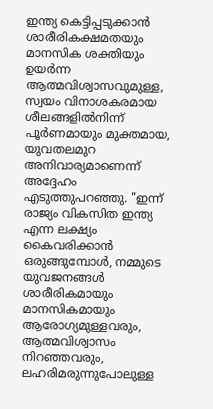ഇന്ത്യ കെട്ടിപ്പടുക്കാൻ ശാരീരികക്ഷമതയും മാനസിക ശക്തിയും ഉയർന്ന ആത്മവിശ്വാസവുമുള്ള, സ്വയം വിനാശകരമായ ശീലങ്ങളിൽനിന്ന് പൂർണമായും മുക്തമായ, യുവതലമുറ അനിവാര്യമാണെന്ന് അദ്ദേഹം എടുത്തുപറഞ്ഞു. "ഇന്ന് രാജ്യം വികസിത ഇന്ത്യ എന്ന ലക്ഷ്യം കൈവരിക്കാൻ ഒരുങ്ങുമ്പോൾ, നമ്മുടെ യുവജനങ്ങൾ ശാരീരികമായും മാനസികമായും ആരോഗ്യമുള്ളവരും, ആത്മവിശ്വാസം നിറഞ്ഞവരും, ലഹരിമരുന്നുപോലുള്ള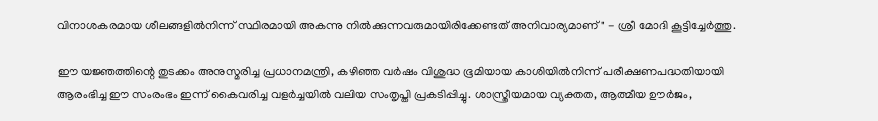വിനാശകരമായ ശീലങ്ങളിൽനിന്ന് സ്ഥിരമായി അകന്നു നിൽക്കുന്നവരുമായിരിക്കേണ്ടത് അനിവാര്യമാണ്" - ശ്രീ മോദി കൂട്ടിച്ചേർത്തു.

ഈ യജ്ഞത്തിന്റെ തുടക്കം അ‌നുസ്മരിച്ച പ്രധാനമന്ത്രി, കഴിഞ്ഞ വർഷം വിശുദ്ധ ഭൂമിയായ കാശിയിൽനിന്ന് പരീക്ഷണപദ്ധതിയായി ആരംഭിച്ച ഈ സംരംഭം ഇന്ന് കൈവരിച്ച വളർച്ചയിൽ വലിയ സംതൃപ്തി പ്രകടിപ്പിച്ചു. ശാസ്ത്രീയമായ വ്യക്തത, ആത്മീയ ഊർജം,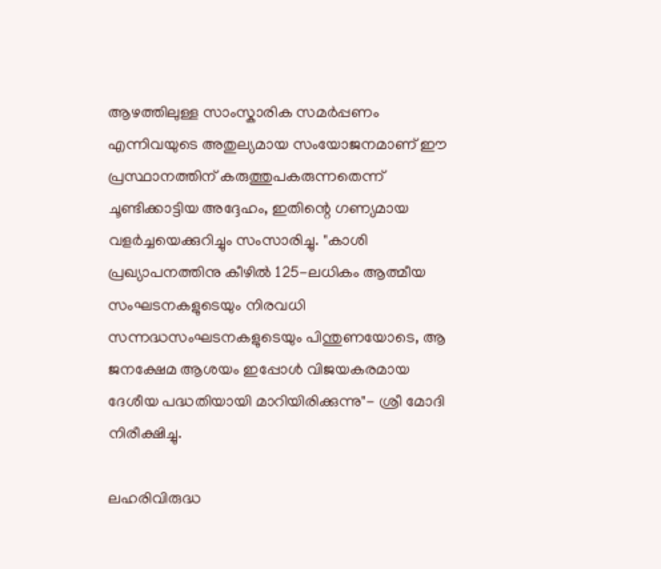ആഴത്തിലുള്ള സാംസ്കാരിക സമർപ്പണം എന്നിവയുടെ അതുല്യമായ സംയോജനമാണ് ഈ പ്രസ്ഥാനത്തിന് കരുത്തുപകരുന്നതെന്ന് ചൂണ്ടിക്കാട്ടിയ അദ്ദേഹം, ഇതിന്റെ ഗണ്യമായ വളർച്ചയെക്കുറിച്ചും സംസാരിച്ചു. "കാശി പ്രഖ്യാപനത്തിനു കീഴിൽ 125-ലധികം ആത്മീയ സംഘടനകളുടെയും നിരവധി സന്നദ്ധസംഘടനകളുടെയും പിന്തുണയോടെ, ആ ജനക്ഷേമ ആശയം ഇപ്പോൾ വിജയകരമായ ദേശീയ പദ്ധതിയായി മാറിയിരിക്കുന്നു"- ശ്രീ മോദി നിരീക്ഷിച്ചു.

ലഹരിവിരുദ്ധ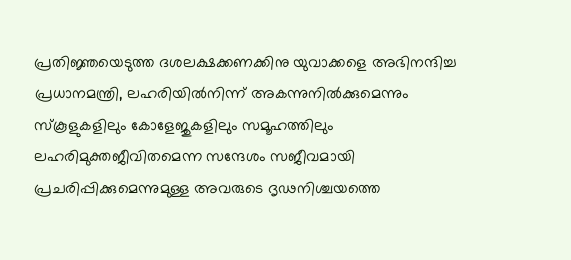പ്രതിജ്ഞയെടുത്ത ദശലക്ഷക്കണക്കിനു യുവാക്കളെ അഭിനന്ദിച്ച പ്രധാനമന്ത്രി, ലഹരിയിൽനിന്ന് അകന്നുനിൽക്കുമെന്നും സ്കൂളുകളിലും കോളേജുകളിലും സമൂഹത്തിലും ലഹരിമുക്തജീവിതമെന്ന സന്ദേശം സജീവമായി പ്രചരിപ്പിക്കുമെന്നുമുള്ള അവരുടെ ദൃഢനിശ്ചയത്തെ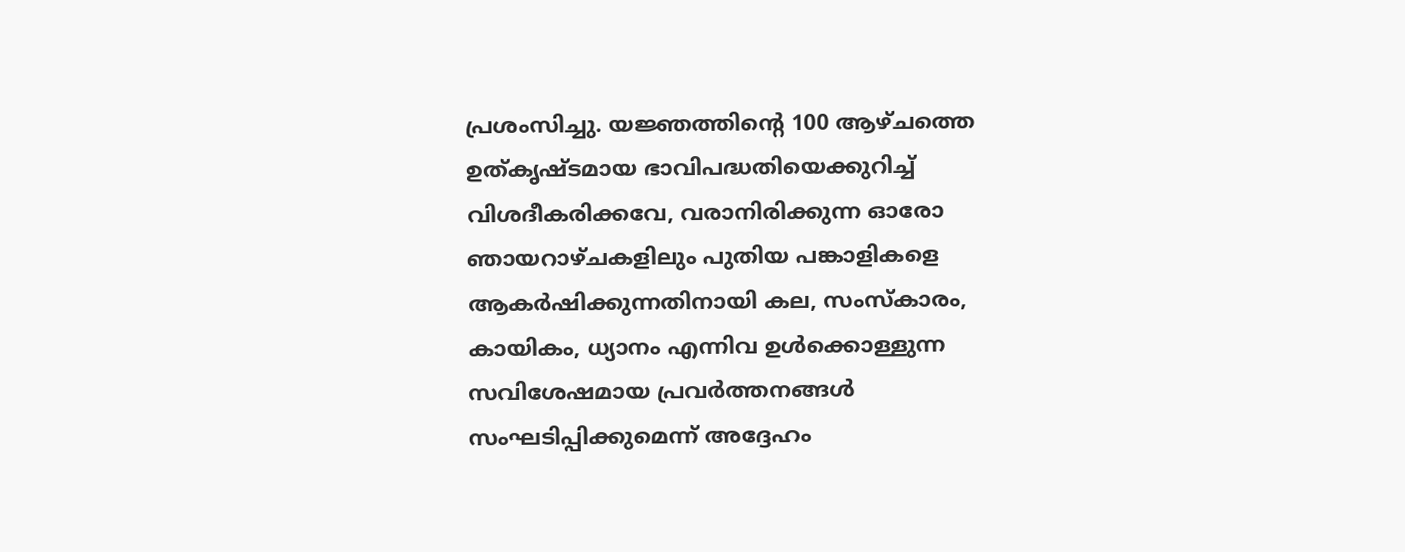പ്രശംസിച്ചു. യജ്ഞത്തിന്റെ 100 ആഴ്ചത്തെ ഉത്കൃഷ്ടമായ ഭാവിപദ്ധതിയെക്കുറിച്ച് വിശദീകരിക്കവേ, വരാനിരിക്കുന്ന ഓരോ ഞായറാഴ്ചകളിലും പുതിയ പങ്കാളികളെ ആകർഷിക്കുന്നതിനായി കല, സംസ്കാരം, കായികം, ധ്യാനം എന്നിവ ഉൾക്കൊള്ളുന്ന സവിശേഷമായ പ്രവർത്തനങ്ങൾ സംഘടിപ്പിക്കുമെന്ന് അദ്ദേഹം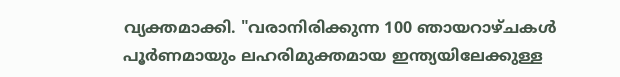വ്യക്തമാക്കി. "വരാനിരിക്കുന്ന 100 ഞായറാഴ്ചകൾ പൂർണമായും ലഹരിമുക്തമായ ഇന്ത്യയിലേക്കുള്ള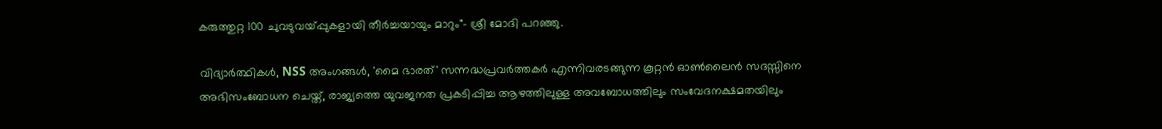കരുത്തുറ്റ 100 ചുവടുവയ്പ്പുകളായി തീർച്ചയായും മാറും"- ശ്രീ മോദി പറഞ്ഞു.

വിദ്യാർത്ഥികൾ, NSS അംഗങ്ങൾ, 'മൈ ഭാരത്' സന്നദ്ധപ്രവർത്തകർ എന്നിവരടങ്ങുന്ന കൂറ്റൻ ഓൺലൈൻ സദസ്സിനെ അഭിസംബോധന ചെയ്ത്, രാജ്യത്തെ യുവജനത പ്രകടിപ്പിച്ച ആഴത്തിലുള്ള അവബോധത്തിലും സംവേദനക്ഷമതയിലും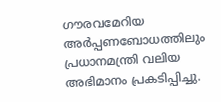ഗൗരവമേറിയ അ‌ർപ്പണബോധത്തിലും പ്രധാനമന്ത്രി വലിയ അഭിമാനം പ്രകടിപ്പിച്ചു.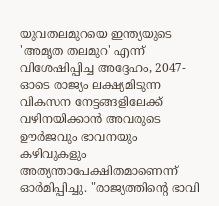യുവതലമുറയെ ഇന്ത്യയുടെ 'അമൃത തലമുറ' എന്ന് വിശേഷിപ്പിച്ച അദ്ദേഹം, 2047-ഓടെ രാജ്യം ലക്ഷ്യമിടുന്ന വികസന നേട്ടങ്ങളിലേക്ക് വഴിനയിക്കാൻ അവരുടെ ഊർജവും ഭാവനയും കഴിവുകളും അത്യന്താപേക്ഷിതമാണെന്ന് ഓർമിപ്പിച്ചു. "രാജ്യത്തിന്റെ ഭാവി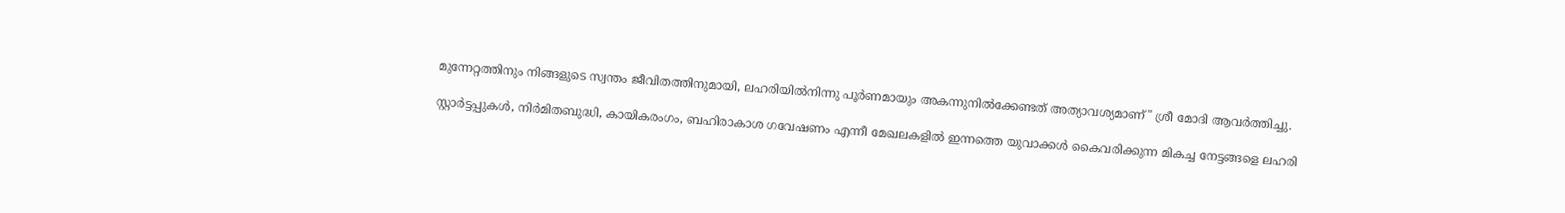മുന്നേറ്റത്തിനും നിങ്ങളുടെ സ്വന്തം ജീവിതത്തിനുമായി, ലഹരിയിൽനിന്നു പൂർണമായും അകന്നുനിൽക്കേണ്ടത് അത്യാവശ്യമാണ്" ശ്രീ മോദി ആവർത്തിച്ചു.

സ്റ്റാർട്ടപ്പുകൾ, നിർമിതബുദ്ധി, കായികരംഗം, ബഹിരാകാശ ഗവേഷണം എന്നീ മേഖലകളിൽ ഇന്നത്തെ യുവാക്കൾ കൈവരിക്കുന്ന മികച്ച നേട്ടങ്ങളെ ലഹരി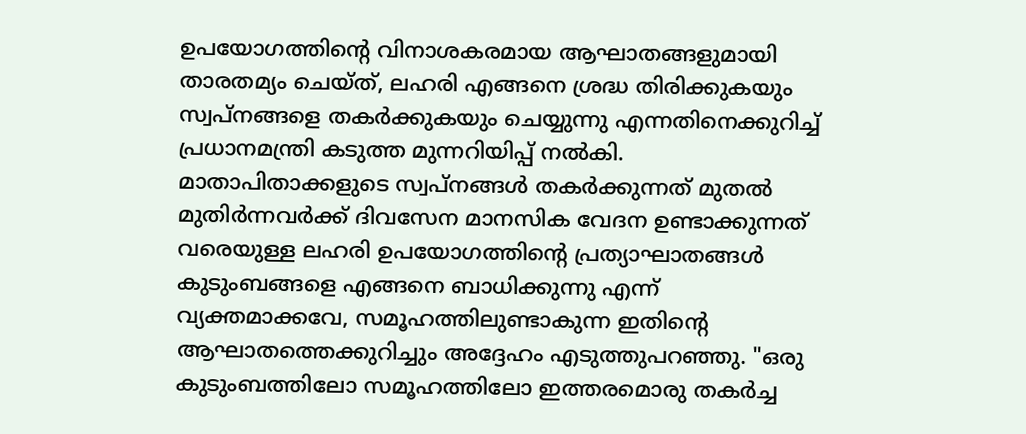ഉപയോഗത്തിന്റെ വിനാശകരമായ ആഘാതങ്ങളുമായി താരതമ്യം ചെയ്ത്, ലഹരി എങ്ങനെ ശ്രദ്ധ തിരിക്കുകയും സ്വപ്നങ്ങളെ തകർക്കുകയും ചെയ്യുന്നു എന്നതിനെക്കുറിച്ച് പ്രധാനമന്ത്രി കടുത്ത മുന്നറിയിപ്പ് നൽകി. മാതാപിതാക്കളുടെ സ്വപ്നങ്ങൾ തകർക്കുന്നത് മുതൽ മുതിർന്നവർക്ക് ദിവസേന മാനസിക വേദന ഉണ്ടാക്കുന്നത് വരെയുള്ള ലഹരി ഉപയോഗത്തിന്റെ പ്രത്യാഘാതങ്ങൾ കുടുംബങ്ങളെ എങ്ങനെ ബാധിക്കുന്നു എന്ന് വ്യക്തമാക്കവേ, സമൂഹത്തിലുണ്ടാകുന്ന ഇതിന്റെ ആഘാതത്തെക്കുറിച്ചും അദ്ദേഹം എടുത്തുപറഞ്ഞു. "ഒരു കുടുംബത്തിലോ സമൂഹത്തിലോ ഇത്തരമൊരു തകർച്ച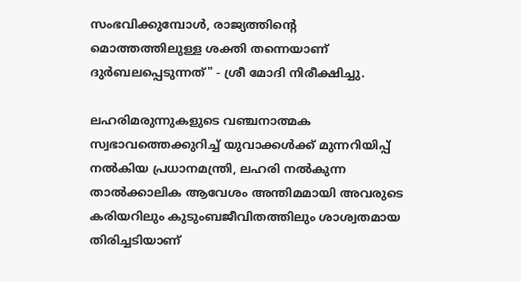സംഭവിക്കുമ്പോൾ, രാജ്യത്തിന്റെ മൊത്തത്തിലുള്ള ശക്തി തന്നെയാണ് ദുർബലപ്പെടുന്നത്" - ശ്രീ മോദി നിരീക്ഷിച്ചു.

ലഹരിമരുന്നുകളുടെ വഞ്ചനാത്മക സ്വഭാവത്തെക്കുറിച്ച് യുവാക്കൾക്ക് മുന്നറിയിപ്പ് നൽകിയ പ്രധാനമന്ത്രി, ലഹരി നൽകുന്ന താൽക്കാലിക ആവേശം അന്തിമമായി അവരുടെ കരിയറിലും കുടുംബജീവിതത്തിലും ശാശ്വതമായ തിരിച്ചടിയാണ്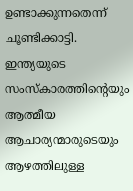ഉണ്ടാക്കുന്നതെന്ന് ചൂണ്ടിക്കാട്ടി. ഇന്ത്യയുടെ സംസ്കാരത്തിന്റെയും ആത്മീയ ആചാര്യന്മാരുടെയും ആഴത്തിലുള്ള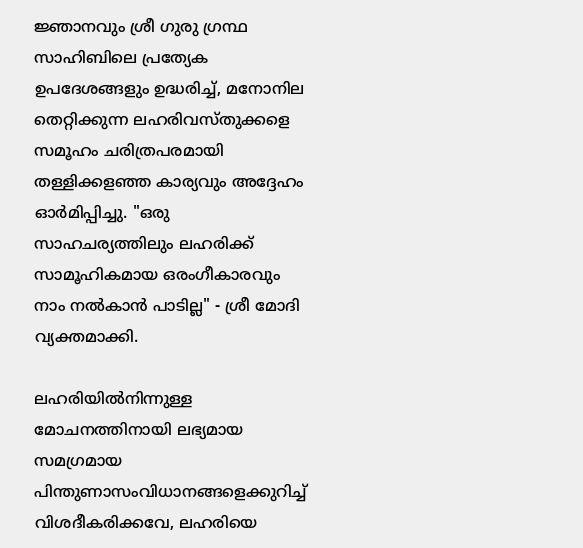ജ്ഞാനവും ശ്രീ ഗുരു ഗ്രന്ഥ സാഹിബിലെ പ്രത്യേക ഉപദേശങ്ങളും ഉദ്ധരിച്ച്, മനോനില തെറ്റിക്കുന്ന ലഹരിവസ്തുക്കളെ സമൂഹം ചരിത്രപരമായി തള്ളിക്കളഞ്ഞ കാര്യവും അദ്ദേഹം ഓർമിപ്പിച്ചു. "ഒരു സാഹചര്യത്തിലും ലഹരിക്ക് സാമൂഹികമായ ഒരംഗീകാരവും നാം നൽകാൻ പാടില്ല" - ശ്രീ മോദി വ്യക്തമാക്കി.

ലഹരിയിൽനിന്നുള്ള മോചനത്തിനായി ലഭ്യമായ സമഗ്രമായ പിന്തുണാസംവിധാനങ്ങളെക്കുറിച്ച് വിശദീകരിക്കവേ, ലഹരിയെ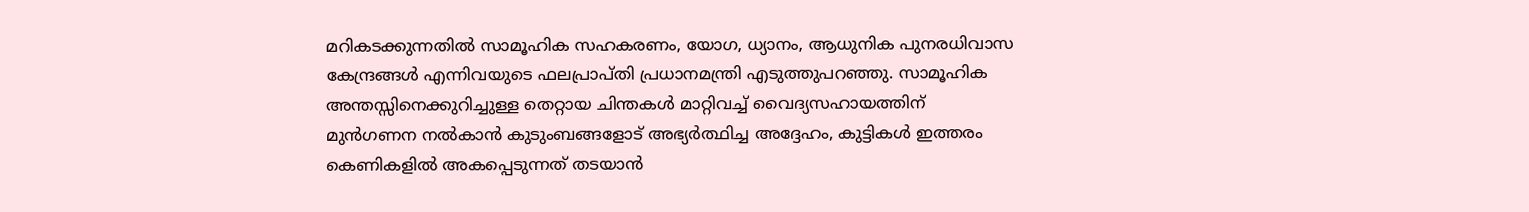മറികടക്കുന്നതിൽ സാമൂഹിക സഹകരണം, യോഗ, ധ്യാനം, ആധുനിക പുനരധിവാസ കേന്ദ്രങ്ങൾ എന്നിവയുടെ ഫലപ്രാപ്തി പ്രധാനമന്ത്രി എടുത്തുപറഞ്ഞു. സാമൂഹിക അന്തസ്സിനെക്കുറിച്ചുള്ള തെറ്റായ ചിന്തകൾ മാറ്റിവച്ച് വൈദ്യസഹായത്തിന് മുൻഗണന നൽകാൻ കുടുംബങ്ങളോട് അഭ്യർത്ഥിച്ച അദ്ദേഹം, കുട്ടികൾ ഇത്തരം കെണികളിൽ അകപ്പെടുന്നത് തടയാൻ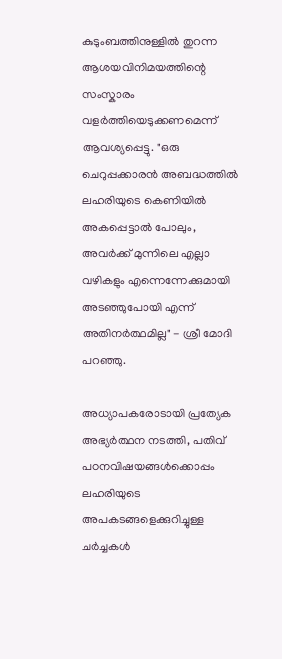കുടുംബത്തിനുള്ളിൽ തുറന്ന ആശയവിനിമയത്തിന്റെ സംസ്കാരം വളർത്തിയെടുക്കണമെന്ന് ആവശ്യപ്പെട്ടു. "ഒരു ചെറുപ്പക്കാരൻ അബദ്ധത്തിൽ ലഹരിയുടെ കെണിയിൽ അകപ്പെട്ടാൽ പോലും, അവർക്ക് മുന്നിലെ എല്ലാ വഴികളും എന്നെന്നേക്കുമായി അടഞ്ഞുപോയി എന്ന് അതിനർത്ഥമില്ല" - ശ്രീ മോദി പറഞ്ഞു.

അധ്യാപകരോടായി പ്രത്യേക അഭ്യർത്ഥന നടത്തി, പതിവ് പഠനവിഷയങ്ങൾക്കൊപ്പം ലഹരിയുടെ അപകടങ്ങളെക്കുറിച്ചുള്ള ചർച്ചകൾ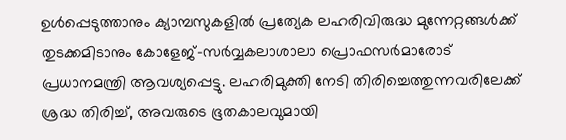ഉൾപ്പെടുത്താനും ക്യാമ്പസുകളിൽ പ്രത്യേക ലഹരിവിരുദ്ധ മുന്നേറ്റങ്ങൾക്ക് തുടക്കമിടാനും കോളേജ്-സർവ്വകലാശാലാ പ്രൊഫസർമാരോട് പ്രധാനമന്ത്രി ആവശ്യപ്പെട്ടു. ലഹരിമുക്തി നേടി തിരിച്ചെത്തുന്നവരിലേക്ക് ശ്രദ്ധ തിരിച്ച്, അവരുടെ ഭൂതകാലവുമായി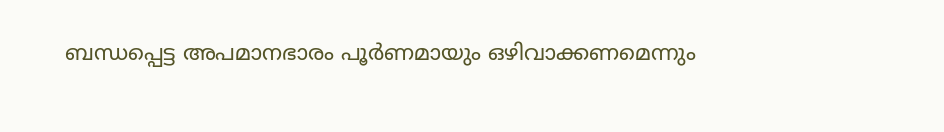ബന്ധപ്പെട്ട അപമാനഭാരം പൂർണമായും ഒഴിവാക്കണമെന്നും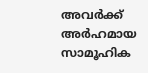അവർക്ക് അർഹമായ സാമൂഹിക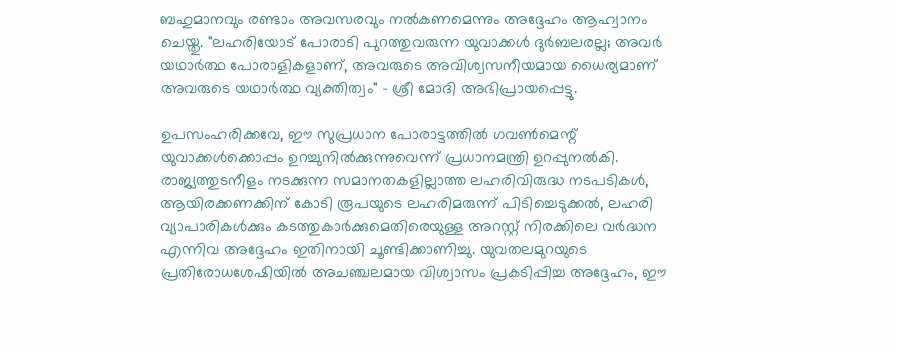ബഹുമാനവും രണ്ടാം അവസരവും നൽകണമെന്നും അദ്ദേഹം ആഹ്വാനം ചെയ്തു. "ലഹരിയോട് പോരാടി പുറത്തുവരുന്ന യുവാക്കൾ ദുർബലരല്ല; അവർ യഥാർത്ഥ പോരാളികളാണ്, അവരുടെ അവിശ്വസനീയമായ ധൈര്യമാണ് അവരുടെ യഥാർത്ഥ വ്യക്തിത്വം" - ശ്രീ മോദി അഭിപ്രായപ്പെട്ടു.

ഉപസംഹരിക്കവേ, ഈ സുപ്രധാന പോരാട്ടത്തിൽ ഗവൺമെന്റ് യുവാക്കൾക്കൊപ്പം ഉറച്ചുനിൽക്കുന്നുവെന്ന് പ്രധാനമന്ത്രി ഉറപ്പുനൽകി. രാജ്യത്തുടനീളം നടക്കുന്ന സമാനതകളില്ലാത്ത ലഹരിവിരുദ്ധ നടപടികൾ, ആയിരക്കണക്കിന് കോടി രൂപയുടെ ലഹരിമരുന്ന് പിടിച്ചെടുക്കൽ, ലഹരി വ്യാപാരികൾക്കും കടത്തുകാർക്കുമെതിരെയുള്ള അറസ്റ്റ് നിരക്കിലെ വർദ്ധന എന്നിവ അദ്ദേഹം ഇതിനായി ചൂണ്ടിക്കാണിച്ചു. യുവതലമുറയുടെ പ്രതിരോധശേഷിയിൽ അചഞ്ചലമായ വിശ്വാസം പ്രകടിപ്പിച്ച അദ്ദേഹം, ഈ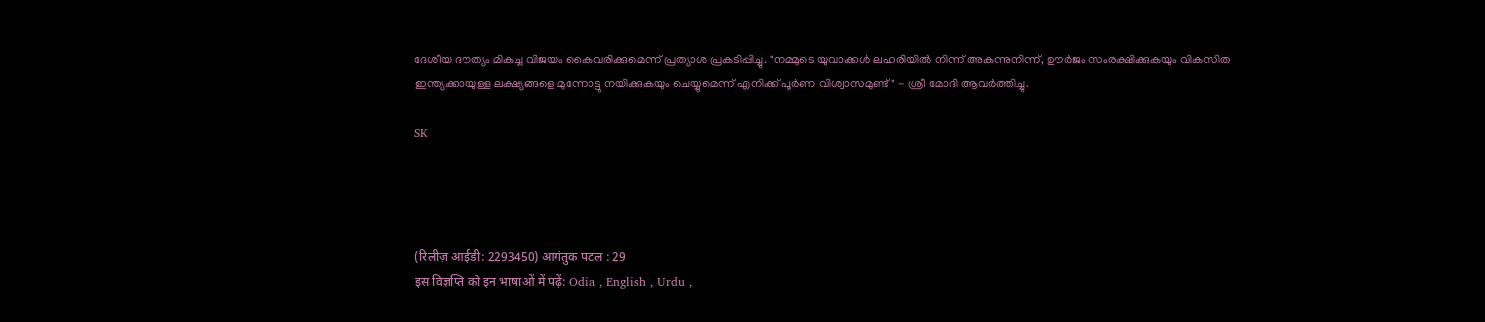ദേശീയ ദൗത്യം മികച്ച വിജയം കൈവരിക്കുമെന്ന് പ്രത്യാശ പ്രകടിപ്പിച്ചു. "നമ്മുടെ യുവാക്കൾ ലഹരിയിൽ നിന്ന് അകന്നുനിന്ന്, ഊർജം സംരക്ഷിക്കുകയും വികസിത ഇന്ത്യക്കായുള്ള ലക്ഷ്യങ്ങളെ മുന്നോട്ടു നയിക്കുകയും ചെയ്യുമെന്ന് എനിക്ക് പൂർണ വിശ്വാസമുണ്ട്" - ശ്രീ മോദി ആവർത്തിച്ചു.

SK




(रिलीज़ आईडी: 2293450) आगंतुक पटल : 29
इस विज्ञप्ति को इन भाषाओं में पढ़ें: Odia , English , Urdu ,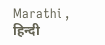Marathi , हिन्दी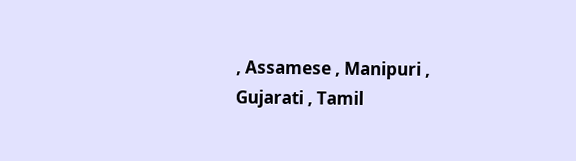, Assamese , Manipuri , Gujarati , Tamil